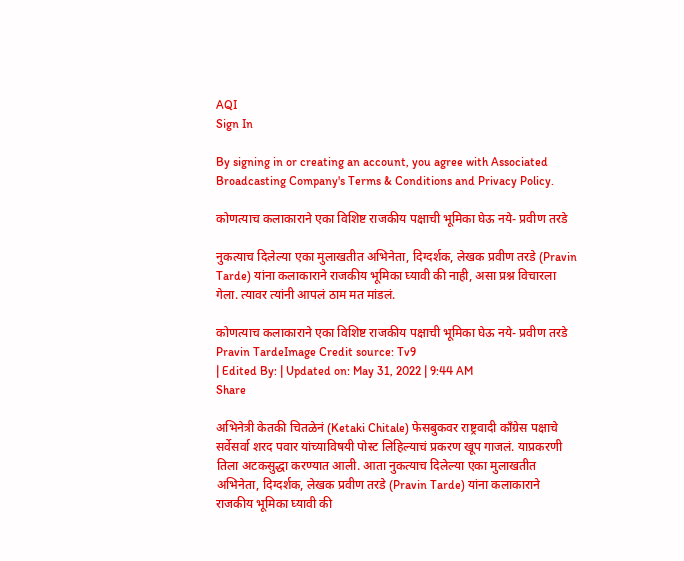AQI
Sign In

By signing in or creating an account, you agree with Associated Broadcasting Company's Terms & Conditions and Privacy Policy.

कोणत्याच कलाकाराने एका विशिष्ट राजकीय पक्षाची भूमिका घेऊ नये- प्रवीण तरडे

नुकत्याच दिलेल्या एका मुलाखतीत अभिनेता, दिग्दर्शक, लेखक प्रवीण तरडे (Pravin Tarde) यांना कलाकाराने राजकीय भूमिका घ्यावी की नाही, असा प्रश्न विचारला गेला. त्यावर त्यांनी आपलं ठाम मत मांडलं.

कोणत्याच कलाकाराने एका विशिष्ट राजकीय पक्षाची भूमिका घेऊ नये- प्रवीण तरडे
Pravin TardeImage Credit source: Tv9
| Edited By: | Updated on: May 31, 2022 | 9:44 AM
Share

अभिनेत्री केतकी चितळेनं (Ketaki Chitale) फेसबुकवर राष्ट्रवादी काँग्रेस पक्षाचे सर्वेसर्वा शरद पवार यांच्याविषयी पोस्ट लिहिल्याचं प्रकरण खूप गाजलं. याप्रकरणी तिला अटकसुद्धा करण्यात आली. आता नुकत्याच दिलेल्या एका मुलाखतीत अभिनेता, दिग्दर्शक, लेखक प्रवीण तरडे (Pravin Tarde) यांना कलाकाराने राजकीय भूमिका घ्यावी की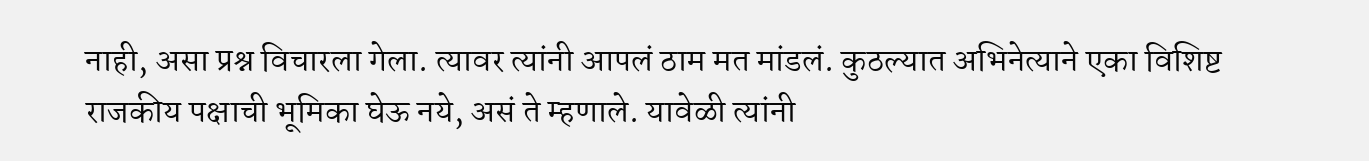नाही, असा प्रश्न विचारला गेला. त्यावर त्यांनी आपलं ठाम मत मांडलं. कुठल्यात अभिनेत्याने एका विशिष्ट राजकीय पक्षाची भूमिका घेऊ नये, असं ते म्हणाले. यावेळी त्यांनी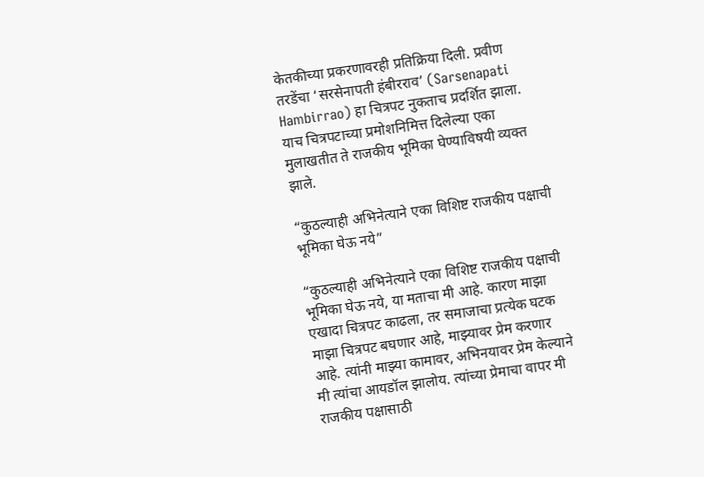केतकीच्या प्रकरणावरही प्रतिक्रिया दिली. प्रवीण तरडेंचा ‘सरसेनापती हंबीरराव’ (Sarsenapati Hambirrao) हा चित्रपट नुकताच प्रदर्शित झाला. याच चित्रपटाच्या प्रमोशनिमित्त दिलेल्या एका मुलाखतीत ते राजकीय भूमिका घेण्याविषयी व्यक्त झाले.

“कुठल्याही अभिनेत्याने एका विशिष्ट राजकीय पक्षाची भूमिका घेऊ नये”

“कुठल्याही अभिनेत्याने एका विशिष्ट राजकीय पक्षाची भूमिका घेऊ नये, या मताचा मी आहे. कारण माझा एखादा चित्रपट काढला, तर समाजाचा प्रत्येक घटक माझा चित्रपट बघणार आहे, माझ्यावर प्रेम करणार आहे. त्यांनी माझ्या कामावर, अभिनयावर प्रेम केल्याने मी त्यांचा आयडॉल झालोय. त्यांच्या प्रेमाचा वापर मी राजकीय पक्षासाठी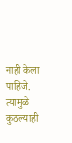नाही केला पाहिजे. त्यामुळे कुठल्याही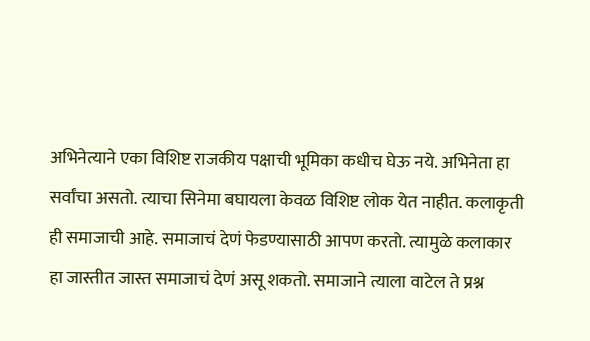अभिनेत्याने एका विशिष्ट राजकीय पक्षाची भूमिका कधीच घेऊ नये. अभिनेता हा सर्वांचा असतो. त्याचा सिनेमा बघायला केवळ विशिष्ट लोक येत नाहीत. कलाकृती ही समाजाची आहे. समाजाचं देणं फेडण्यासाठी आपण करतो. त्यामुळे कलाकार हा जास्तीत जास्त समाजाचं देणं असू शकतो. समाजाने त्याला वाटेल ते प्रश्न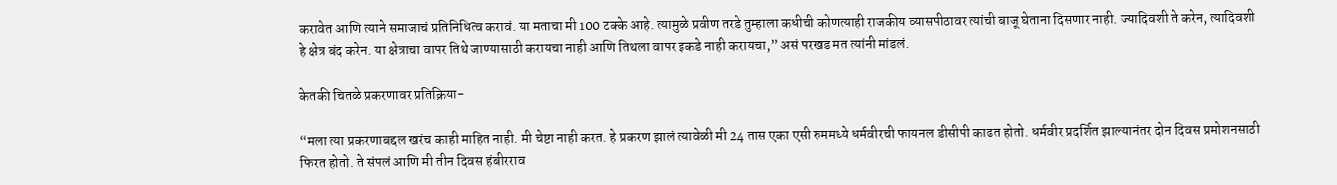करावेत आणि त्याने समाजाचं प्रतिनिधित्व करावं. या मताचा मी 100 टक्के आहे. त्यामुळे प्रवीण तरडे तुम्हाला कधीची कोणत्याही राजकीय व्यासपीठावर त्यांची बाजू घेताना दिसणार नाही. ज्यादिवशी ते करेन, त्यादिवशी हे क्षेत्र बंद करेन. या क्षेत्राचा वापर तिथे जाण्यासाठी करायचा नाही आणि तिथला वापर इकडे नाही करायचा,” असं परखड मत त्यांनी मांडलं.

केतकी चितळे प्रकरणावर प्रतिक्रिया-

“मला त्या प्रकरणाबद्दल खरंच काही माहित नाही. मी चेष्टा नाही करत. हे प्रकरण झालं त्यावेळी मी 24 तास एका एसी रुममध्ये धर्मवीरची फायनल डीसीपी काढत होतो. धर्मवीर प्रदर्शित झाल्यानंतर दोन दिवस प्रमोशनसाठी फिरत होतो. ते संपलं आणि मी तीन दिवस हंबीरराव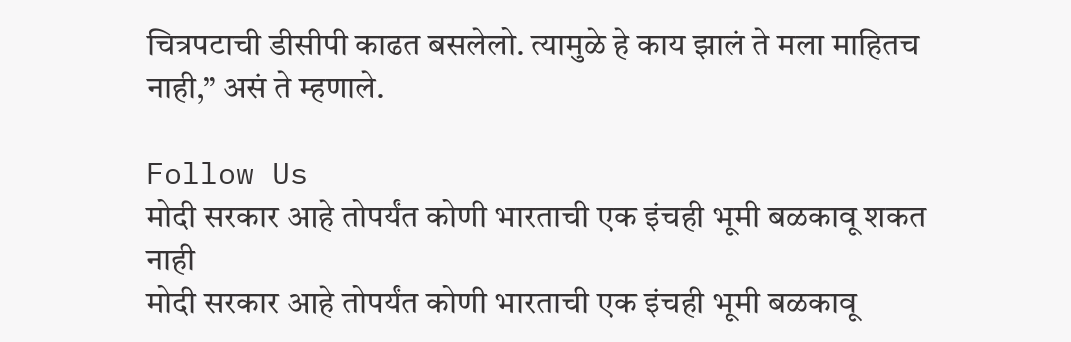चित्रपटाची डीसीपी काढत बसलेलो. त्यामुळे हे काय झालं ते मला माहितच नाही,” असं ते म्हणाले.

Follow Us
मोदी सरकार आहे तोपर्यंत कोणी भारताची एक इंचही भूमी बळकावू शकत नाही
मोदी सरकार आहे तोपर्यंत कोणी भारताची एक इंचही भूमी बळकावू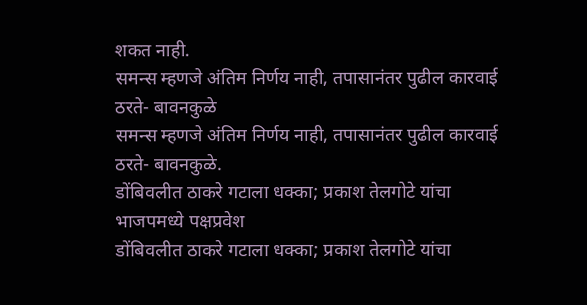शकत नाही.
समन्स म्हणजे अंतिम निर्णय नाही, तपासानंतर पुढील कारवाई ठरते- बावनकुळे
समन्स म्हणजे अंतिम निर्णय नाही, तपासानंतर पुढील कारवाई ठरते- बावनकुळे.
डोंबिवलीत ठाकरे गटाला धक्का; प्रकाश तेलगोटे यांचा भाजपमध्ये पक्षप्रवेश
डोंबिवलीत ठाकरे गटाला धक्का; प्रकाश तेलगोटे यांचा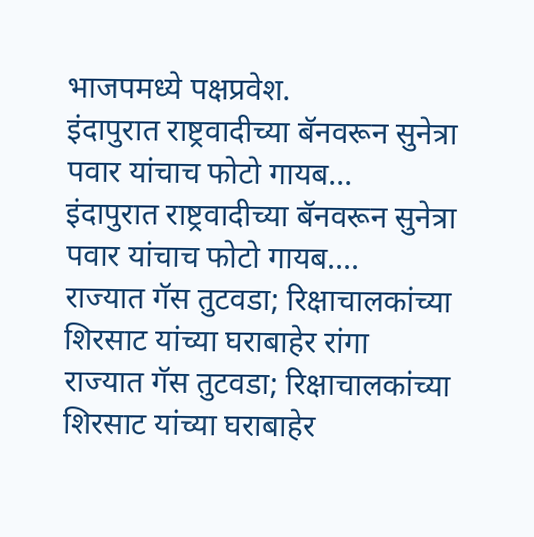भाजपमध्ये पक्षप्रवेश.
इंदापुरात राष्ट्रवादीच्या बॅनवरून सुनेत्रा पवार यांचाच फोटो गायब...
इंदापुरात राष्ट्रवादीच्या बॅनवरून सुनेत्रा पवार यांचाच फोटो गायब....
राज्यात गॅस तुटवडा; रिक्षाचालकांच्या शिरसाट यांच्या घराबाहेर रांगा
राज्यात गॅस तुटवडा; रिक्षाचालकांच्या शिरसाट यांच्या घराबाहेर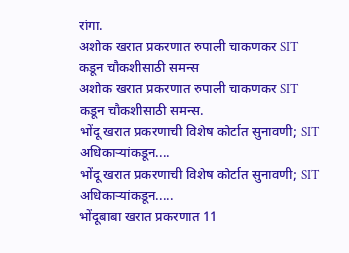रांगा.
अशोक खरात प्रकरणात रुपाली चाकणकर SIT कडून चौकशीसाठी समन्स
अशोक खरात प्रकरणात रुपाली चाकणकर SIT कडून चौकशीसाठी समन्स.
भोंदू खरात प्रकरणाची विशेष कोर्टात सुनावणी; SIT अधिकाऱ्यांकडून....
भोंदू खरात प्रकरणाची विशेष कोर्टात सुनावणी; SIT अधिकाऱ्यांकडून.....
भोंदूबाबा खरात प्रकरणात 11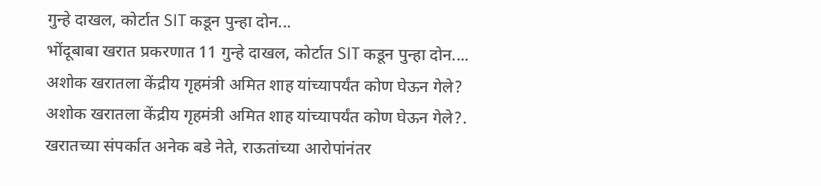गुन्हे दाखल, कोर्टात SIT कडून पुन्हा दोन...
भोंदूबाबा खरात प्रकरणात 11 गुन्हे दाखल, कोर्टात SIT कडून पुन्हा दोन....
अशोक खरातला केंद्रीय गृहमंत्री अमित शाह यांच्यापर्यंत कोण घेऊन गेले?
अशोक खरातला केंद्रीय गृहमंत्री अमित शाह यांच्यापर्यंत कोण घेऊन गेले?.
खरातच्या संपर्कात अनेक बडे नेते, राऊतांच्या आरोपांनंतर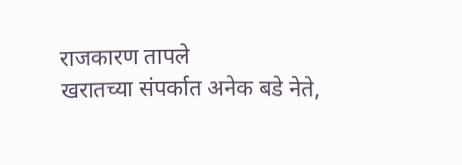राजकारण तापले
खरातच्या संपर्कात अनेक बडे नेते,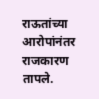राऊतांच्या आरोपांनंतर राजकारण तापले.